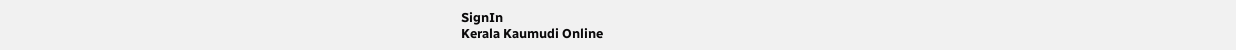SignIn
Kerala Kaumudi Online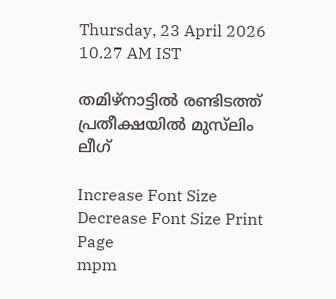Thursday, 23 April 2026 10.27 AM IST

തമിഴ്നാട്ടിൽ രണ്ടിടത്ത് പ്രതീക്ഷയിൽ മുസ്‌ലിം ലീഗ്

Increase Font Size Decrease Font Size Print Page
mpm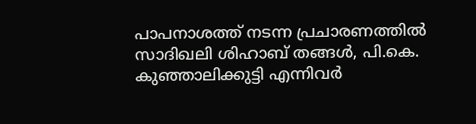പാപനാശത്ത് നടന്ന പ്രചാരണത്തിൽ സാദിഖലി ശിഹാബ് തങ്ങൾ, പി.കെ. കുഞ്ഞാലിക്കുട്ടി എന്നിവർ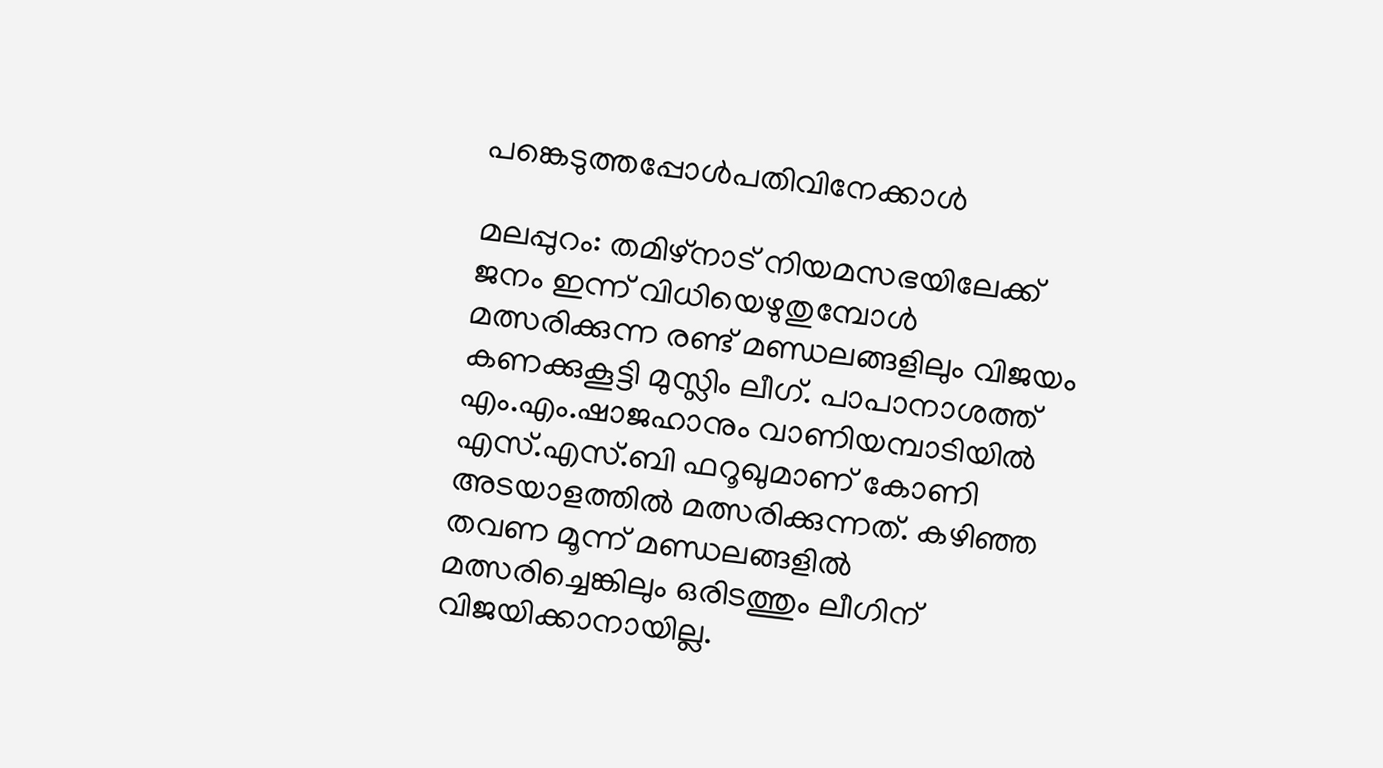പങ്കെടുത്തപ്പോൾപതിവിനേക്കാൾ

മലപ്പുറം: തമിഴ്‌നാട് നിയമസഭയിലേക്ക് ജനം ഇന്ന് വിധിയെഴുതുമ്പോൾ മത്സരിക്കുന്ന രണ്ട് മണ്ഡലങ്ങളിലും വിജയം കണക്കുകൂട്ടി മുസ്ലിം ലീഗ്. പാപാനാശത്ത് എം.എം.ഷാജഹാനും വാണിയമ്പാടിയിൽ എസ്.എസ്.ബി ഫറൂഖുമാണ് കോണി അടയാളത്തിൽ മത്സരിക്കുന്നത്. കഴിഞ്ഞ തവണ മൂന്ന് മണ്ഡലങ്ങളിൽ മത്സരിച്ചെങ്കിലും ഒരിടത്തും ലീഗിന് വിജയിക്കാനായില്ല.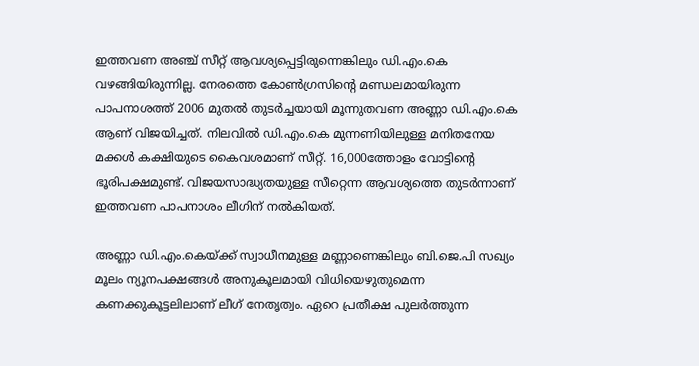ഇത്തവണ അഞ്ച് സീറ്റ് ആവശ്യപ്പെട്ടിരുന്നെങ്കിലും ഡി.എം.കെ വഴങ്ങിയിരുന്നില്ല. നേരത്തെ കോൺഗ്രസിന്റെ മണ്ഡലമായിരുന്ന പാപനാശത്ത് 2006 മുതൽ തുടർച്ചയായി മൂന്നുതവണ അണ്ണാ ഡി.എം.കെ ആണ് വിജയിച്ചത്. നിലവിൽ ഡി.എം.കെ മുന്നണിയിലുള്ള മനിതനേയ മക്കൾ കക്ഷിയുടെ കൈവശമാണ് സീറ്റ്. 16,000ത്തോളം വോട്ടിന്റെ ഭൂരിപക്ഷമുണ്ട്. വിജയസാദ്ധ്യതയുള്ള സീറ്റെന്ന ആവശ്യത്തെ തുടർന്നാണ് ഇത്തവണ പാപനാശം ലീഗിന് നൽകിയത്.

അണ്ണാ ഡി.എം.കെയ്ക്ക് സ്വാധീനമുള്ള മണ്ണാണെങ്കിലും ബി.ജെ.പി സഖ്യം മൂലം ന്യൂനപക്ഷങ്ങൾ അനുകൂലമായി വിധിയെഴുതുമെന്ന കണക്കുകൂട്ടലിലാണ് ലീഗ് നേതൃത്വം. ഏറെ പ്രതീക്ഷ പുലർത്തുന്ന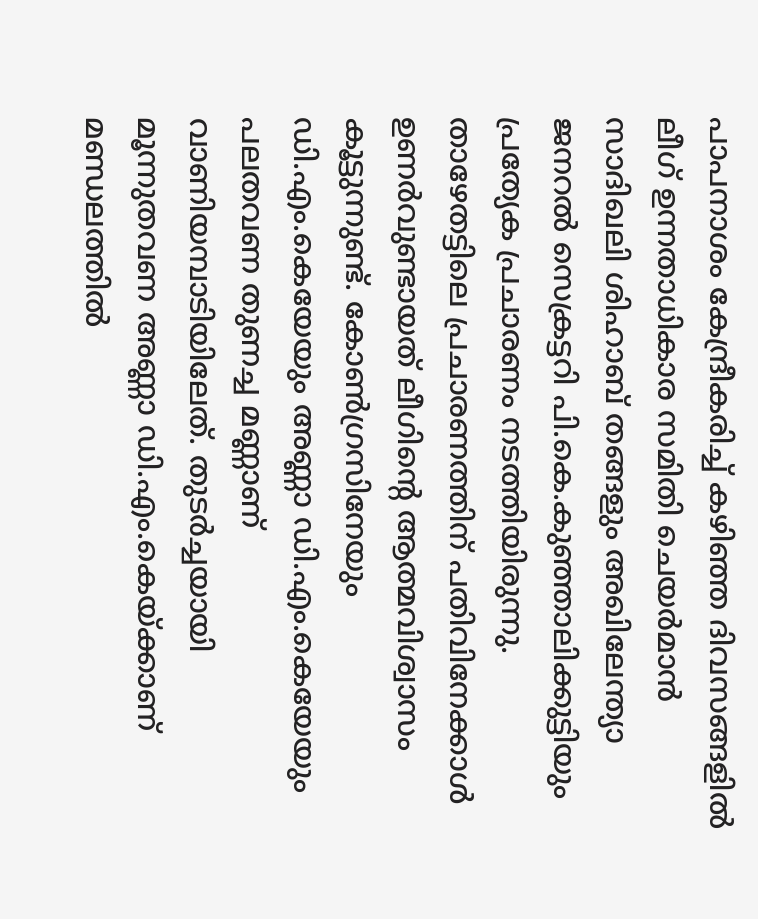പാപനാശം കേന്ദ്രീകരിച്ച് കഴിഞ്ഞ ദിവസങ്ങളിൽ ലീഗ് ഉന്നതാധികാര സമിതി ചെയർമാൻ സാദിഖലി ശിഹാബ് തങ്ങളും അഖിലേന്ത്യാ ജനറൽ സെക്രട്ടറി പി.കെ.കുഞ്ഞാലിക്കുട്ടിയും പ്രത്യേക പ്രചാരണം നടത്തിയിരുന്നു. താഴേതട്ടിലെ പ്രചാരണത്തിന് പതിവിനേക്കാൾ ഉണർവുണ്ടായത് ലീഗിന്റെ ആത്മവിശ്വാസം കൂട്ടുന്നുണ്ട്. കോൺഗ്രസിനേയും ഡി.എം.കെയേയും അണ്ണാ ഡി.എം.കെയേയും പലതവണ തുണച്ച മണ്ണാണ് വാണിയമ്പാടിയിലേത്. തുടർച്ചയായി മൂന്നുതവണ അണ്ണാ ഡി.എം.കെയ്ക്കാണ് മണ്ഡ‌ലത്തിൽ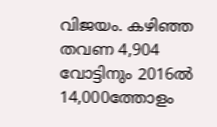വിജയം. കഴിഞ്ഞ തവണ 4,904 വോട്ടിനും 2016ൽ 14,000ത്തോളം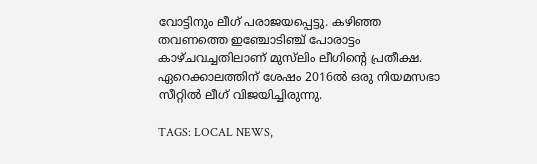വോട്ടിനും ലീഗ് പരാജയപ്പെട്ടു. കഴിഞ്ഞ തവണത്തെ ഇഞ്ചോടിഞ്ച് പോരാട്ടം കാഴ്ചവച്ചതിലാണ് മുസ്‌ലിം ലീഗിന്റെ പ്രതീക്ഷ. ഏറെക്കാലത്തിന് ശേഷം 2016ൽ ഒരു നിയമസഭാ സീറ്റിൽ ലീഗ് വിജയിച്ചിരുന്നു.

TAGS: LOCAL NEWS,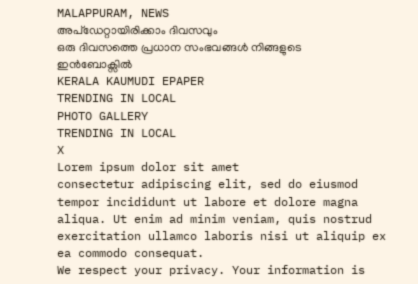MALAPPURAM, NEWS
അപ്ഡേറ്റായിരിക്കാം ദിവസവും
ഒരു ദിവസത്തെ പ്രധാന സംഭവങ്ങൾ നിങ്ങളുടെ ഇൻബോക്സിൽ
KERALA KAUMUDI EPAPER
TRENDING IN LOCAL
PHOTO GALLERY
TRENDING IN LOCAL
X
Lorem ipsum dolor sit amet
consectetur adipiscing elit, sed do eiusmod tempor incididunt ut labore et dolore magna aliqua. Ut enim ad minim veniam, quis nostrud exercitation ullamco laboris nisi ut aliquip ex ea commodo consequat.
We respect your privacy. Your information is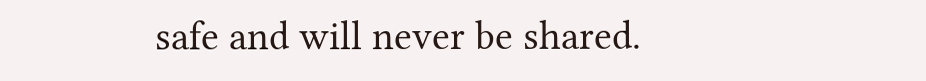safe and will never be shared.